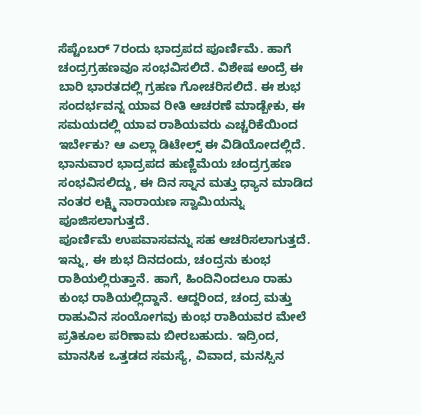ಸೆಪ್ಟೆಂಬರ್ 7ರಂದು ಭಾದ್ರಪದ ಪೂರ್ಣಿಮೆ. ಹಾಗೆ ಚಂದ್ರಗ್ರಹಣವೂ ಸಂಭವಿಸಲಿದೆ. ವಿಶೇಷ ಅಂದ್ರೆ ಈ ಬಾರಿ ಭಾರತದಲ್ಲಿ ಗ್ರಹಣ ಗೋಚರಿಸಲಿದೆ. ಈ ಶುಭ ಸಂದರ್ಭವನ್ನ ಯಾವ ರೀತಿ ಆಚರಣೆ ಮಾಡ್ಬೇಕು, ಈ ಸಮಯದಲ್ಲಿ ಯಾವ ರಾಶಿಯವರು ಎಚ್ಚರಿಕೆಯಿಂದ ಇರ್ಬೇಕು? ಆ ಎಲ್ಲಾ ಡಿಟೇಲ್ಸ್ ಈ ವಿಡಿಯೋದಲ್ಲಿದೆ. ಭಾನುವಾರ ಭಾದ್ರಪದ ಹುಣ್ಣಿಮೆಯ ಚಂದ್ರಗ್ರಹಣ ಸಂಭವಿಸಲಿದ್ದು, ಈ ದಿನ ಸ್ನಾನ ಮತ್ತು ಧ್ಯಾನ ಮಾಡಿದ ನಂತರ ಲಕ್ಷ್ಮಿ ನಾರಾಯಣ ಸ್ವಾಮಿಯನ್ನು ಪೂಜಿಸಲಾಗುತ್ತದೆ.
ಪೂರ್ಣಿಮೆ ಉಪವಾಸವನ್ನು ಸಹ ಆಚರಿಸಲಾಗುತ್ತದೆ. ಇನ್ನು, ಈ ಶುಭ ದಿನದಂದು, ಚಂದ್ರನು ಕುಂಭ ರಾಶಿಯಲ್ಲಿರುತ್ತಾನೆ. ಹಾಗೆ, ಹಿಂದಿನಿಂದಲೂ ರಾಹು ಕುಂಭ ರಾಶಿಯಲ್ಲಿದ್ದಾನೆ. ಆದ್ದರಿಂದ, ಚಂದ್ರ ಮತ್ತು ರಾಹುವಿನ ಸಂಯೋಗವು ಕುಂಭ ರಾಶಿಯವರ ಮೇಲೆ ಪ್ರತಿಕೂಲ ಪರಿಣಾಮ ಬೀರಬಹುದು. ಇದ್ರಿಂದ, ಮಾನಸಿಕ ಒತ್ತಡದ ಸಮಸ್ಯೆ, ವಿವಾದ, ಮನಸ್ಸಿನ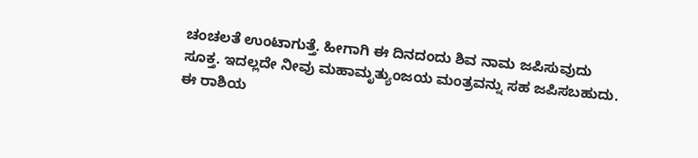ಚಂಚಲತೆ ಉಂಟಾಗುತ್ತೆ. ಹೀಗಾಗಿ ಈ ದಿನದಂದು ಶಿವ ನಾಮ ಜಪಿಸುವುದು ಸೂಕ್ತ. ಇದಲ್ಲದೇ ನೀವು ಮಹಾಮೃತ್ಯುಂಜಯ ಮಂತ್ರವನ್ನು ಸಹ ಜಪಿಸಬಹುದು.
ಈ ರಾಶಿಯ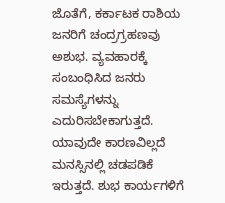ಜೊತೆಗೆ, ಕರ್ಕಾಟಕ ರಾಶಿಯ ಜನರಿಗೆ ಚಂದ್ರಗ್ರಹಣವು ಅಶುಭ. ವ್ಯವಹಾರಕ್ಕೆ ಸಂಬಂಧಿಸಿದ ಜನರು ಸಮಸ್ಯೆಗಳನ್ನು ಎದುರಿಸಬೇಕಾಗುತ್ತದೆ. ಯಾವುದೇ ಕಾರಣವಿಲ್ಲದೆ ಮನಸ್ಸಿನಲ್ಲಿ ಚಡಪಡಿಕೆ ಇರುತ್ತದೆ. ಶುಭ ಕಾರ್ಯಗಳಿಗೆ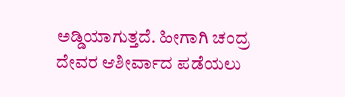ಅಡ್ಡಿಯಾಗುತ್ತದೆ. ಹೀಗಾಗಿ ಚಂದ್ರ ದೇವರ ಆಶೀರ್ವಾದ ಪಡೆಯಲು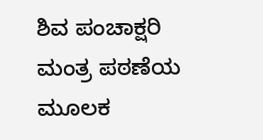ಶಿವ ಪಂಚಾಕ್ಷರಿ ಮಂತ್ರ ಪಠಣೆಯ ಮೂಲಕ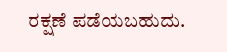ರಕ್ಷಣೆ ಪಡೆಯಬಹುದು.